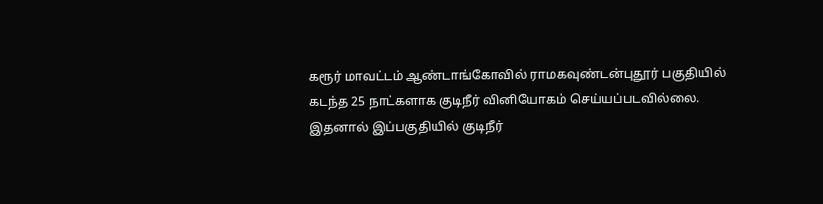கரூர் மாவட்டம் ஆண்டாங்கோவில் ராமகவுண்டன்புதூர் பகுதியில் கடந்த 25 நாட்களாக குடிநீர் வினியோகம் செய்யப்படவில்லை. இதனால் இப்பகுதியில் குடிநீர்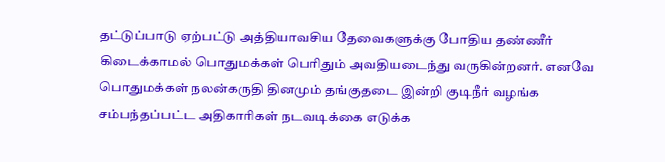தட்டுப்பாடு ஏற்பட்டு அத்தியாவசிய தேவைகளுக்கு போதிய தண்ணீர் கிடைக்காமல் பொதுமக்கள் பெரிதும் அவதியடைந்து வருகின்றனர். எனவே பொதுமக்கள் நலன்கருதி தினமும் தங்குதடை இன்றி குடிநீர் வழங்க சம்பந்தப்பட்ட அதிகாரிகள் நடவடிக்கை எடுக்க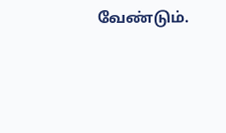வேண்டும்.